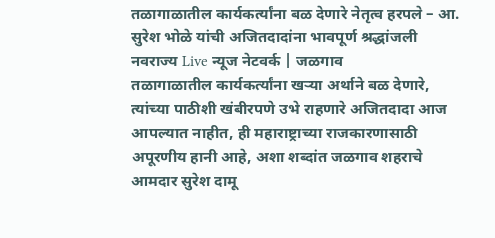तळागाळातील कार्यकर्त्यांना बळ देणारे नेतृत्व हरपले – आ. सुरेश भोळे यांची अजितदादांना भावपूर्ण श्रद्धांजली
नवराज्य Live न्यूज नेटवर्क | जळगाव
तळागाळातील कार्यकर्त्यांना खऱ्या अर्थाने बळ देणारे, त्यांच्या पाठीशी खंबीरपणे उभे राहणारे अजितदादा आज आपल्यात नाहीत, ही महाराष्ट्राच्या राजकारणासाठी अपूरणीय हानी आहे, अशा शब्दांत जळगाव शहराचे आमदार सुरेश दामू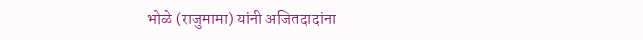भोळे (राजुमामा) यांनी अजितदादांना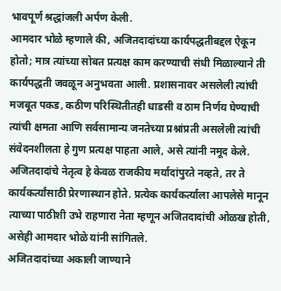भावपूर्ण श्रद्धांजली अर्पण केली.
आमदार भोळे म्हणाले की, अजितदादांच्या कार्यपद्धतीबद्दल ऐकून होतो; मात्र त्यांच्या सोबत प्रत्यक्ष काम करण्याची संधी मिळाल्याने ती कार्यपद्धती जवळून अनुभवता आली. प्रशासनावर असलेली त्यांची मजबूत पकड, कठीण परिस्थितीतही धाडसी व ठाम निर्णय घेण्याची त्यांची क्षमता आणि सर्वसामान्य जनतेच्या प्रश्नांप्रती असलेली त्यांची संवेदनशीलता हे गुण प्रत्यक्ष पाहता आले, असे त्यांनी नमूद केले.
अजितदादांचे नेतृत्व हे केवळ राजकीय मर्यादांपुरते नव्हते, तर ते कार्यकर्त्यांसाठी प्रेरणास्थान होते. प्रत्येक कार्यकर्त्याला आपलेसे मानून त्याच्या पाठीशी उभे राहणारा नेता म्हणून अजितदादांची ओळख होती, असेही आमदार भोळे यांनी सांगितले.
अजितदादांच्या अकाली जाण्याने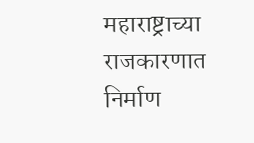महाराष्ट्राच्या राजकारणात निर्माण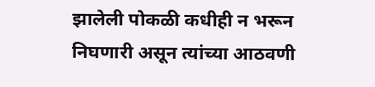झालेली पोकळी कधीही न भरून निघणारी असून त्यांच्या आठवणी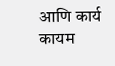आणि कार्य कायम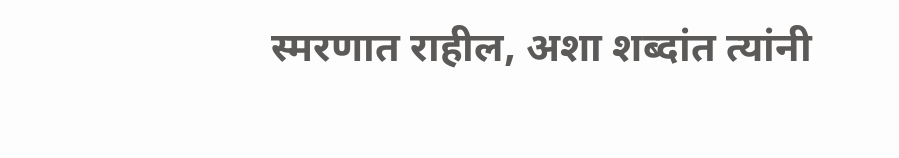स्मरणात राहील, अशा शब्दांत त्यांनी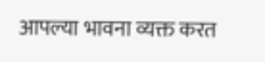आपल्या भावना व्यक्त करत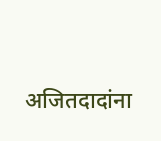अजितदादांना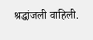श्रद्धांजली वाहिली.